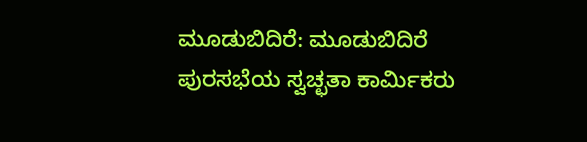ಮೂಡುಬಿದಿರೆ: ಮೂಡುಬಿದಿರೆ ಪುರಸಭೆಯ ಸ್ವಚ್ಛತಾ ಕಾರ್ಮಿಕರು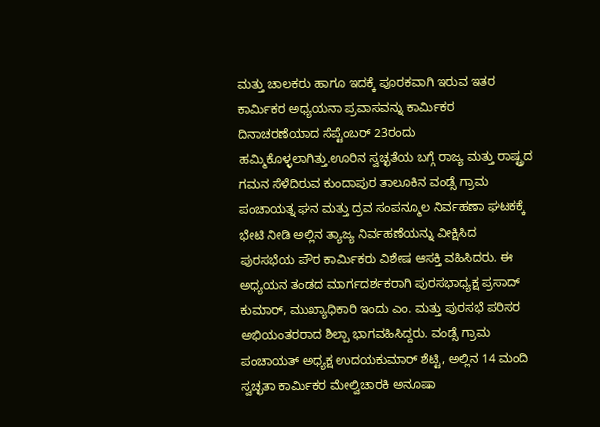ಮತ್ತು ಚಾಲಕರು ಹಾಗೂ ಇದಕ್ಕೆ ಪೂರಕವಾಗಿ ಇರುವ ಇತರ ಕಾರ್ಮಿಕರ ಅಧ್ಯಯನಾ ಪ್ರವಾಸವನ್ನು ಕಾರ್ಮಿಕರ ದಿನಾಚರಣೆಯಾದ ಸೆಪ್ಟೆಂಬರ್ 23ರಂದು ಹಮ್ಮಿಕೊಳ್ಳಲಾಗಿತ್ತು.ಊರಿನ ಸ್ವಚ್ಛತೆಯ ಬಗ್ಗೆ ರಾಜ್ಯ ಮತ್ತು ರಾಷ್ಟ್ರದ ಗಮನ ಸೆಳೆದಿರುವ ಕುಂದಾಪುರ ತಾಲೂಕಿನ ವಂಡ್ಸೆ ಗ್ರಾಮ ಪಂಚಾಯತ್ನ ಘನ ಮತ್ತು ದ್ರವ ಸಂಪನ್ಮೂಲ ನಿರ್ವಹಣಾ ಘಟಕಕ್ಕೆ ಭೇಟಿ ನೀಡಿ ಅಲ್ಲಿನ ತ್ಯಾಜ್ಯ ನಿರ್ವಹಣೆಯನ್ನು ವೀಕ್ಷಿಸಿದ ಪುರಸಭೆಯ ಪೌರ ಕಾರ್ಮಿಕರು ವಿಶೇಷ ಆಸಕ್ತಿ ವಹಿಸಿದರು. ಈ ಅಧ್ಯಯನ ತಂಡದ ಮಾರ್ಗದರ್ಶಕರಾಗಿ ಪುರಸಭಾಧ್ಯಕ್ಷ ಪ್ರಸಾದ್ ಕುಮಾರ್, ಮುಖ್ಯಾಧಿಕಾರಿ ಇಂದು ಎಂ. ಮತ್ತು ಪುರಸಭೆ ಪರಿಸರ ಅಭಿಯಂತರರಾದ ಶಿಲ್ಪಾ ಭಾಗವಹಿಸಿದ್ದರು. ವಂಡ್ಸೆ ಗ್ರಾಮ ಪಂಚಾಯತ್ ಅಧ್ಯಕ್ಷ ಉದಯಕುಮಾರ್ ಶೆಟ್ಟಿ, ಅಲ್ಲಿನ 14 ಮಂದಿ ಸ್ವಚ್ಛತಾ ಕಾರ್ಮಿಕರ ಮೇಲ್ವಿಚಾರಕಿ ಅನೂಷಾ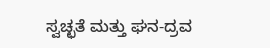ಸ್ವಚ್ಛತೆ ಮತ್ತು ಘನ-ದ್ರವ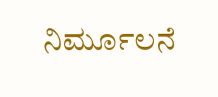ನಿರ್ಮೂಲನೆ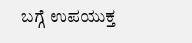ಬಗ್ಗೆ ಉಪಯುಕ್ತ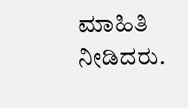ಮಾಹಿತಿ ನೀಡಿದರು.